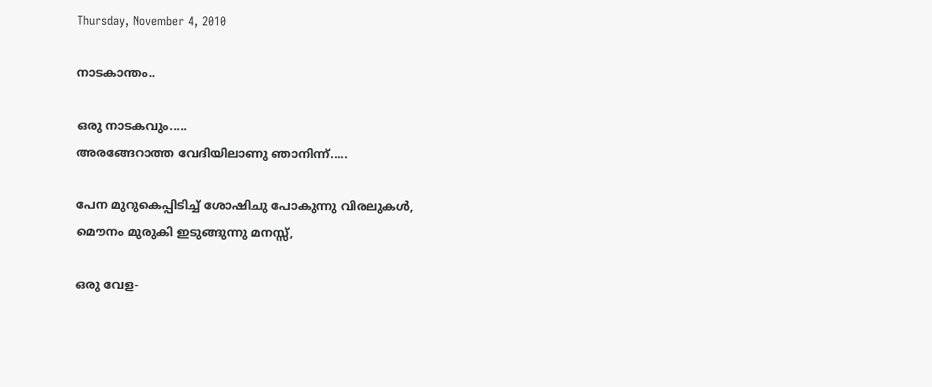Thursday, November 4, 2010

നാടകാന്തം..

ഒരു നാടകവും.....
അരങ്ങേറാത്ത വേദിയിലാണു ഞാനിന്ന്.....

പേന മുറുകെപ്പിടിച്ച് ശോഷിചു പോകുന്നു വിരലുകള്‍,
മൌനം മുരുകി ഇടുങ്ങുന്നു മനസ്സ്,

ഒരു വേള-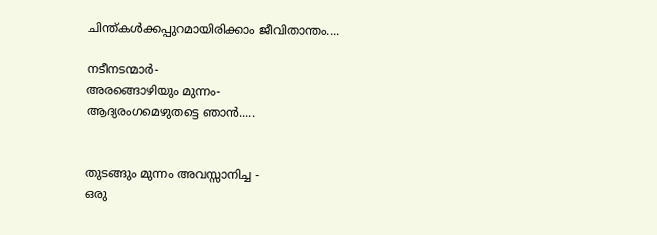ചിന്ത്കള്‍ക്കപ്പുറമായിരിക്കാം ജീവിതാന്തം....

നടീനടന്മാര്‍-
അരങ്ങൊഴിയും മുന്നം-
ആദ്യരംഗമെഴുതട്ടെ ഞാന്‍.....


തുടങ്ങും മുന്നം അവസ്സാനിച്ച -
ഒരു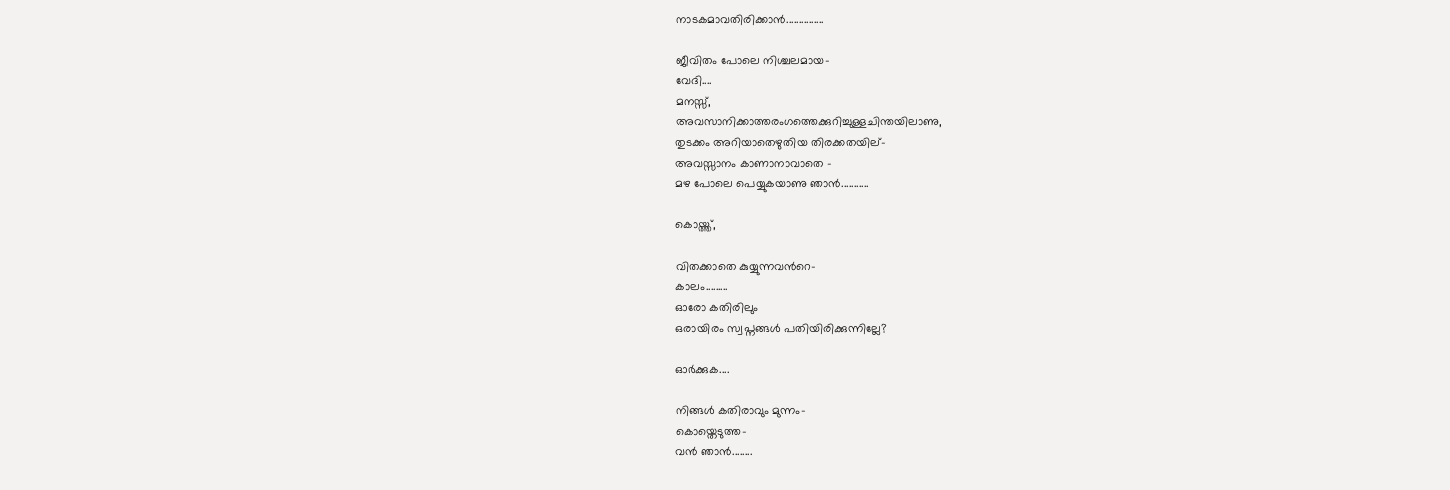നാടകമാവതിരിക്കാന്‍...............

ജീവിതം പോലെ നിശ്ചലമായ-
വേദി....
മനസ്സ്,
അവസാനിക്കാത്തരംഗത്തെക്കുറിച്ചുള്ളചിന്തയിലാണു,
തുടക്കം അറിയാതെഴുതിയ തിരക്കതയില്-
അവസ്സാനം കാണാനാവാതെ -
മഴ പോലെ പെയ്യുകയാണു ഞാന്‍...........

കൊയ്ത്ത്,

വിതക്കാതെ കുയ്യുന്നവന്‍റെ-
കാലം.........
ഓരോ കതിരിലും
ഒരായിരം സ്വപ്നങ്ങള്‍ പതിയിരിക്കുന്നില്ലേ?

ഓര്‍ക്കുക....

നിങ്ങള്‍ കതിരാവും മുന്നം-
കൊയ്തെടുത്ത-
വന്‍ ഞാന്‍........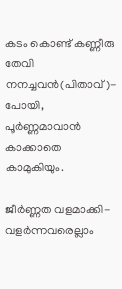കടം കൊണ്ട് കണ്ണീരു തേവി നനച്ചവന്‍(പിതാവ്)-
പോയി,
പൂര്‍ണ്ണമാവാന്‍ കാക്കാതെ കാമുകിയും.

ജീര്‍ണ്ണത വളമാക്കി-
വളര്‍ന്നവരെല്ലാം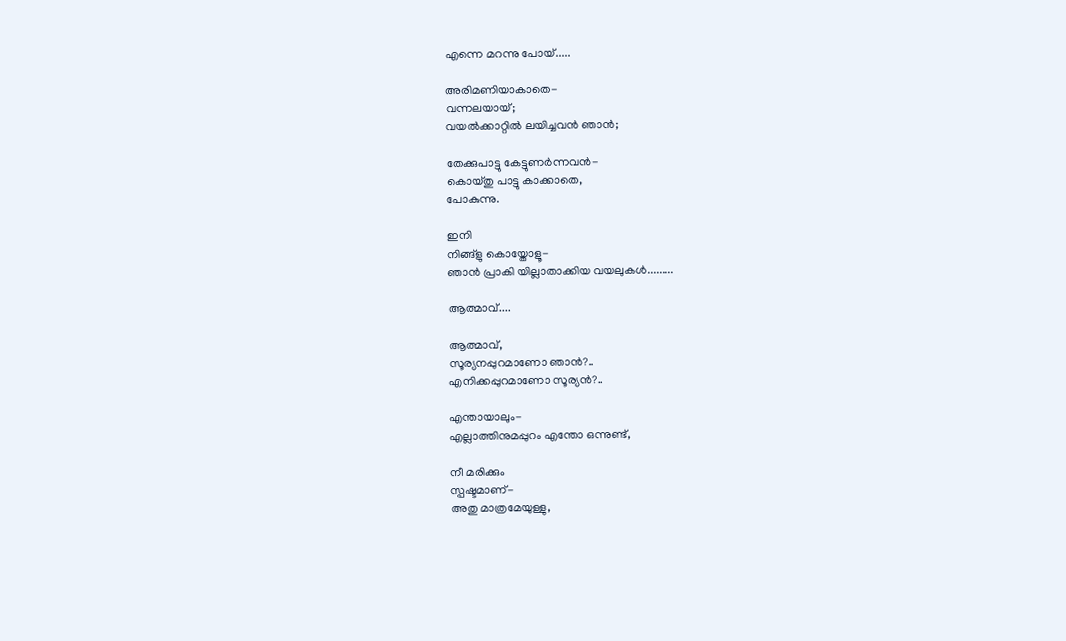എന്നെ മറന്നു പോയ്.....

അരിമണിയാകാതെ-
വന്നലയായ്;
വയല്‍ക്കാറ്റില്‍ ലയിച്ചവന്‍ ഞാന്‍;

തേക്കുപാട്ടു കേട്ടുണര്‍ന്നവന്‍-
കൊയ്തു പാട്ടു കാക്കാതെ,
പോകുന്നു.

ഇനി
നിങ്ങ്ളു കൊയ്തോളൂ-
ഞാന്‍ പ്രാകി യില്ലാതാക്കിയ വയലുകള്‍.........

ആത്മാവ്....

ആത്മാവ്,
സൂര്യനപ്പുറമാണോ ഞാന്‍?..
എനിക്കപ്പുറമാണോ സൂര്യന്‍?..

എന്തായാലും-
എല്ലാത്തിനുമപ്പുറം എന്തോ ഒന്നുണ്ട്,

നീ മരിക്കും
സ്പഷ്ടമാണ്-
അതു മാത്രമേയുള്ളു,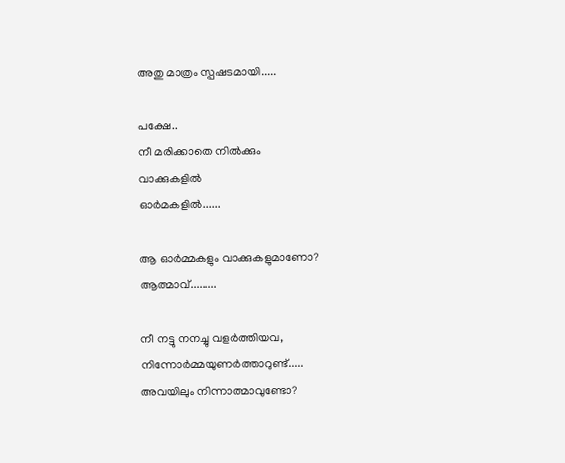അതു മാത്രം സ്പഷടമായി.....

പക്ഷേ..
നീ മരിക്കാതെ നില്‍ക്കും
വാക്കുകളില്‍
ഓര്‍മകളില്‍......

ആ ഓര്‍മ്മകളും വാക്കുകളുമാണോ? ആത്മാവ്.........

നീ നട്ടു നനച്ചു വളര്‍ത്തിയവ,
നിന്നോര്‍മ്മയുണര്‍ത്താറുണ്ട്.....
അവയിലും നിന്നാത്മാവുണ്ടോ?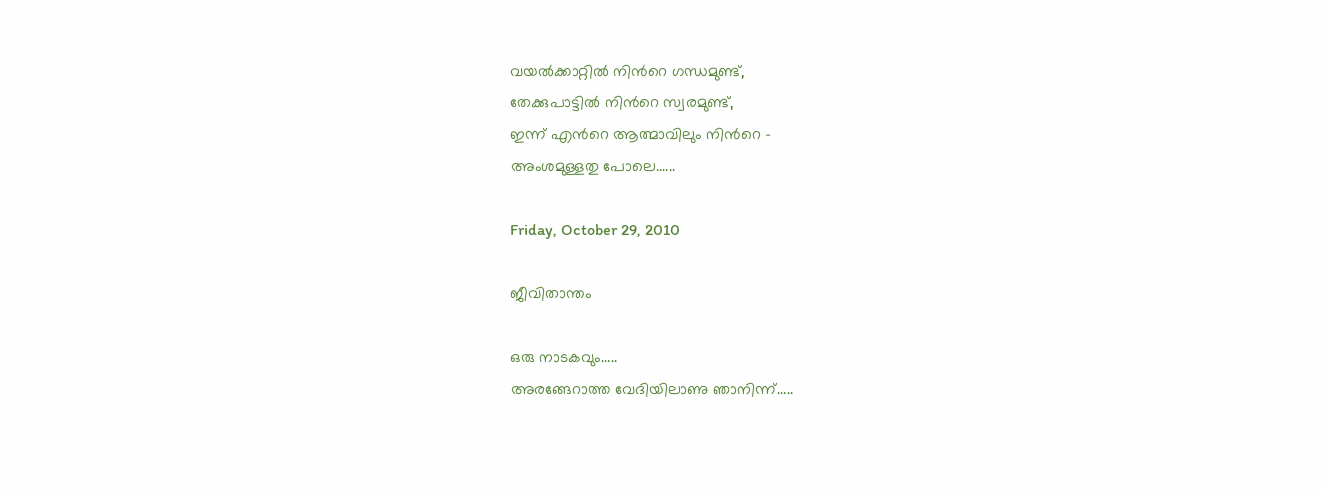വയല്‍ക്കാറ്റില്‍ നിന്‍റെ ഗന്ധമുണ്ട്,
തേക്കുപാട്ടില്‍ നിന്‍റെ സ്വരമുണ്ട്,
ഇന്ന് എന്‍റെ ആത്മാവിലും നിന്‍റെ -
അംശമുള്ളതു പോലെ......

Friday, October 29, 2010

ജീവിതാന്തം

ഒരു നാടകവും.....
അരങ്ങേറാത്ത വേദിയിലാണു ഞാനിന്ന്.....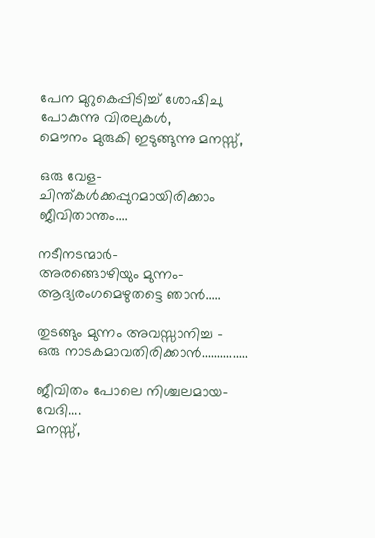പേന മുറുകെപ്പിടിച്ച് ശോഷിചു പോകുന്നു വിരലുകള്‍,
മൌനം മുരുകി ഇടുങ്ങുന്നു മനസ്സ്,

ഒരു വേള-
ചിന്ത്കള്‍ക്കപ്പുറമായിരിക്കാം ജീവിതാന്തം....

നടീനടന്മാര്‍-
അരങ്ങൊഴിയും മുന്നം-
ആദ്യരംഗമെഴുതട്ടെ ഞാന്‍.....

തുടങ്ങും മുന്നം അവസ്സാനിച്ച -
ഒരു നാടകമാവതിരിക്കാന്‍...............

ജീവിതം പോലെ നിശ്ചലമായ-
വേദി....
മനസ്സ്,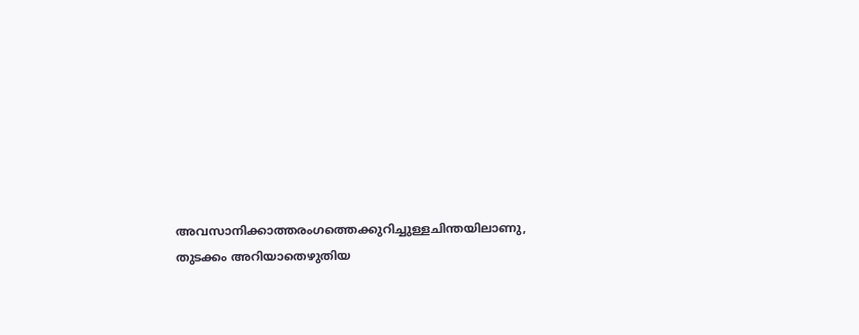അവസാനിക്കാത്തരംഗത്തെക്കുറിച്ചുള്ളചിന്തയിലാണു,
തുടക്കം അറിയാതെഴുതിയ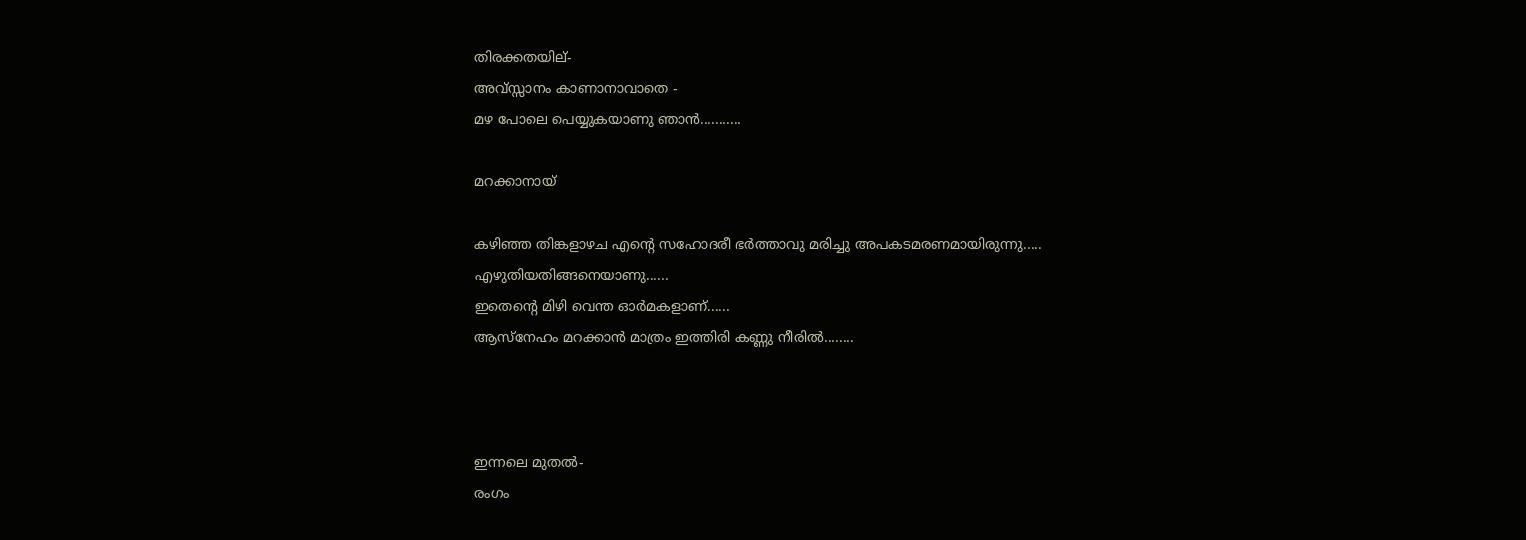തിരക്കതയില്-
അവ്സ്സാനം കാണാനാവാതെ -
മഴ പോലെ പെയ്യുകയാണു ഞാന്‍...........

മറക്കാനായ്

കഴിഞ്ഞ തിങ്കളാഴച എന്‍റെ സഹോദരീ ഭര്‍ത്താവു മരിച്ചു അപകടമരണമായിരുന്നു.....
എഴുതിയതിങ്ങനെയാണു......
ഇതെന്‍റെ മിഴി വെന്ത ഓര്‍മകളാണ്......
ആസ്നേഹം മറക്കാന്‍ മാത്രം ഇത്തിരി കണ്ണു നീരില്‍........



ഇന്നലെ മുതല്‍-
രംഗം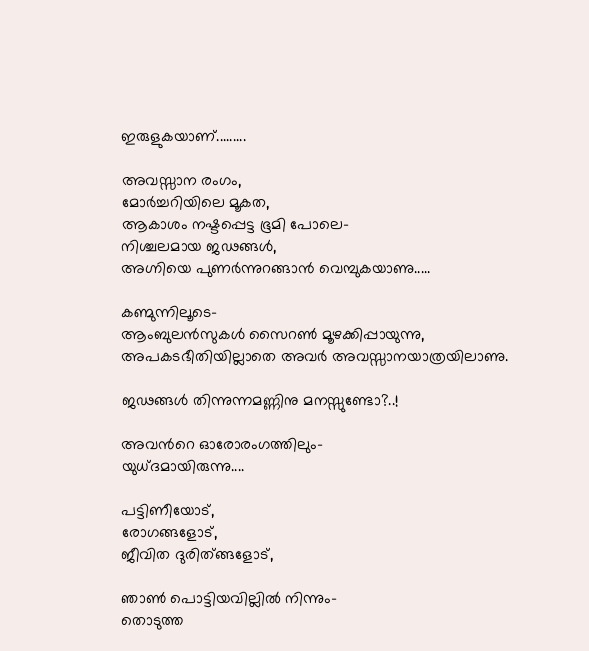ഇരുളുകയാണ്.........

അവസ്സാന രംഗം,
മോര്‍ച്ചറിയിലെ മൂകത,
ആകാശം നഷ്ടപ്പെട്ട ഭൂമി പോലെ-
നിശ്ചലമായ ജഢങ്ങള്‍,
അഗ്നിയെ പുണര്‍ന്നുറങ്ങാന്‍ വെമ്പുകയാണു.....

കണ്മുന്നിലൂടെ-
ആംബുലന്‍സുകള്‍ സൈറണ്‍ മൂഴക്കിപ്പായുന്നു,
അപകടഭീതിയില്ലാതെ അവര്‍ അവസ്സാനയാത്രയിലാണു.

ജഢങ്ങള്‍ തിന്നുന്നമണ്ണിനു മനസ്സുണ്ടോ?..!

അവന്‍റെ ഓരോരംഗത്തിലും-
യുധ്ദമായിരുന്നു....

പട്ടിണീയോട്,
രോഗങ്ങളോട്,
ജീവിത ദുരിത്ങ്ങളോട്,

ഞാണ്‍ പൊട്ടിയവില്ലില്‍ നിന്നും-
തൊടുത്ത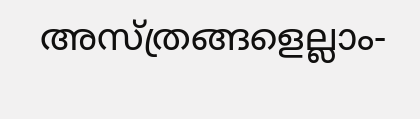അസ്ത്രങ്ങളെല്ലാം-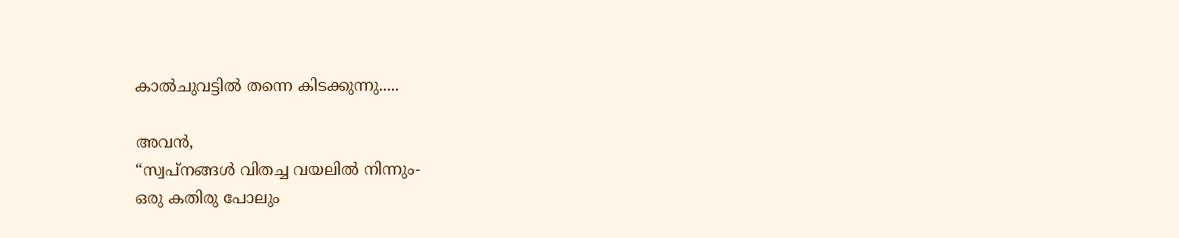കാല്‍ചുവട്ടില്‍ തന്നെ കിടക്കുന്നു.....

അവന്‍,
“സ്വപ്നങ്ങള്‍ വിതച്ച വയലില്‍ നിന്നും-
ഒരു കതിരു പോലും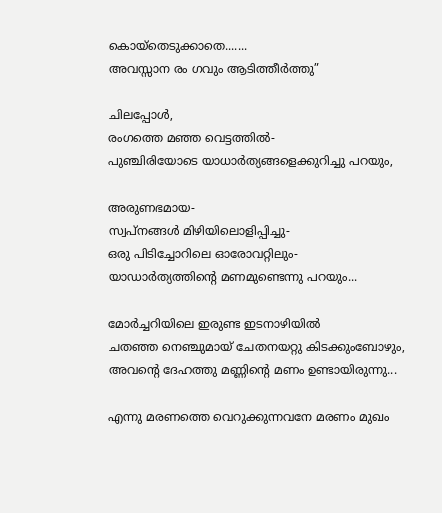കൊയ്തെടുക്കാതെ.......
അവസ്സാന രം ഗവും ആടിത്തീര്‍ത്തു”

ചിലപ്പോള്‍,
രംഗത്തെ മഞ്ഞ വെട്ടത്തില്‍-
പുഞ്ചിരിയോടെ യാധാര്‍ത്യങ്ങളെക്കുറിച്ചു പറയും,

അരുണഭമായ-
സ്വപ്നങ്ങള്‍ മിഴിയിലൊളിപ്പിച്ചു-
ഒരു പിടിച്ചോറിലെ ഓരോവറ്റിലും-
യാഡാര്‍ത്യത്തിന്‍റെ മണമുണ്ടെന്നു പറയും...

മോര്‍ച്ചറിയിലെ ഇരുണ്ട ഇടനാഴിയില്‍
ചതഞ്ഞ നെഞ്ചുമായ് ചേതനയറ്റു കിടക്കുംബോഴും,
അവന്‍റെ ദേഹത്തു മണ്ണിന്‍റെ മണം ഉണ്ടായിരുന്നു...

എന്നു മരണത്തെ വെറുക്കുന്നവനേ മരണം മുഖം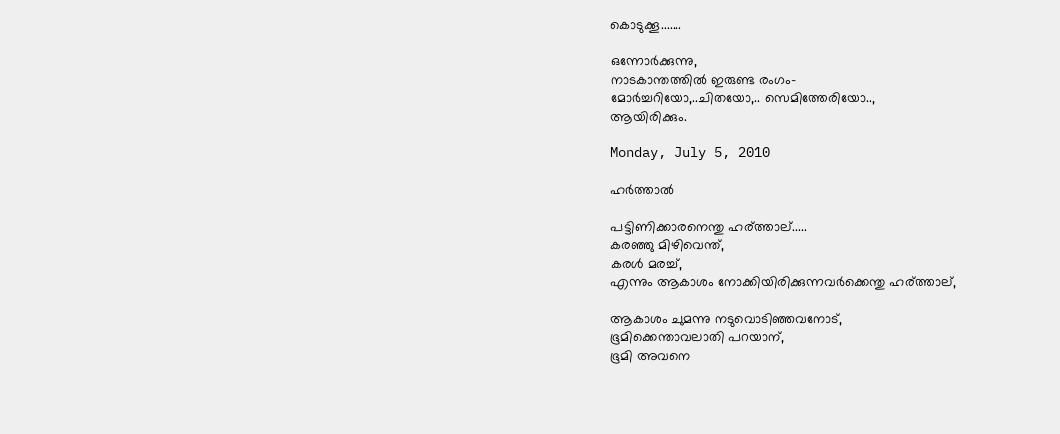കൊടുക്കൂ.......

ഒന്നോര്‍ക്കുന്നു,
നാടകാന്തത്തില്‍ ഇരുണ്ട രംഗം-
മോര്‍ച്ചറിയോ,..ചിതയോ,.. സെമിത്തേരിയോ..,
ആയിരിക്കും.

Monday, July 5, 2010

ഹര്‍ത്താല്‍

പട്ടിണിക്കാരനെന്തു ഹര്ത്താല്.....
കരഞ്ഞു മിഴിവെന്ത്,
കരൾ മരച്ച്,
എന്നും ആകാശം നോക്കിയിരിക്കുന്നവർക്കെന്തു ഹര്ത്താല്,

ആകാശം ചുമന്നു നടുവൊടിഞ്ഞവനോട്,
ഭൂമിക്കെന്താവലാതി പറയാന്,
ഭൂമി അവനെ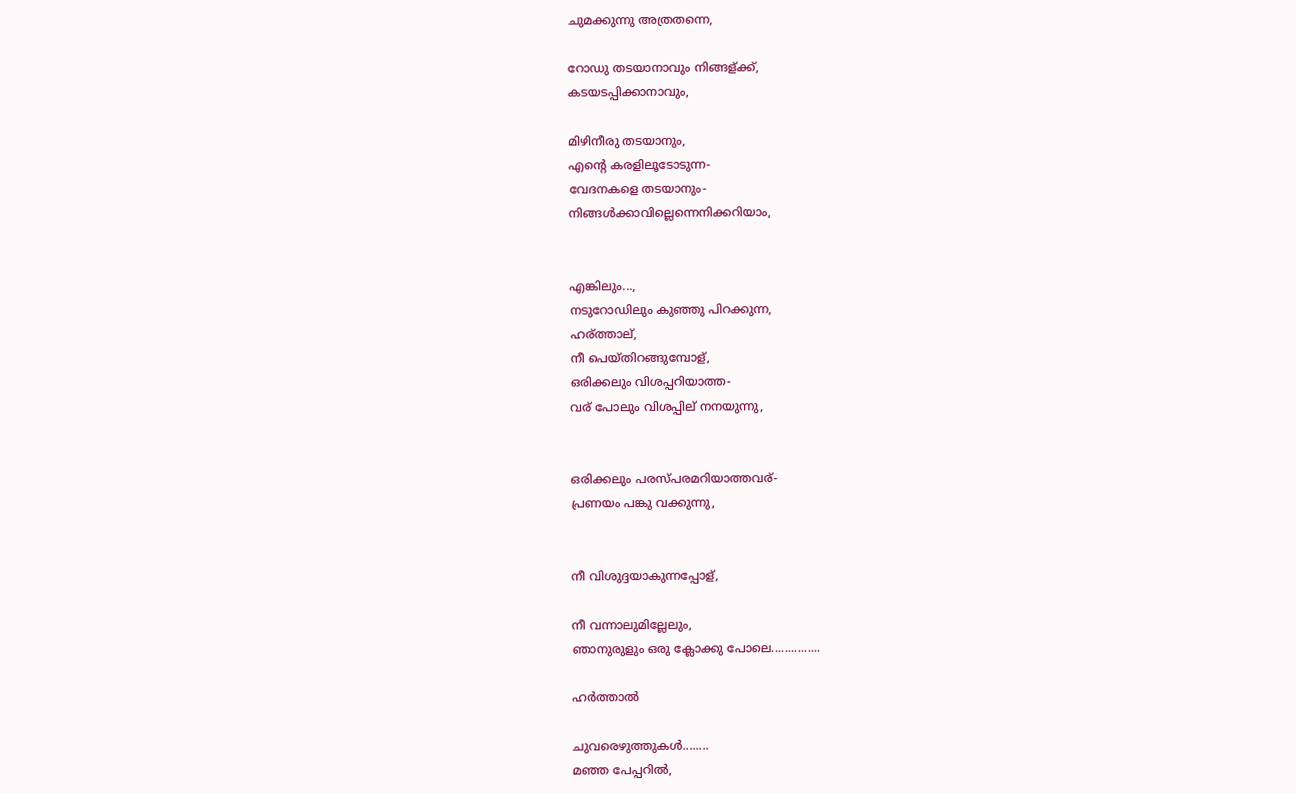ചുമക്കുന്നു അത്രതന്നെ,

റോഡു തടയാനാവും നിങ്ങള്ക്ക്,
കടയടപ്പിക്കാനാവും,

മിഴിനീരു തടയാനും,
എന്റെ കരളിലൂടോടുന്ന-
വേദനകളെ തടയാനും-
നിങ്ങൾക്കാവില്ലെന്നെനിക്കറിയാം,


എങ്കിലും...,
നടുറോഡിലും കുഞ്ഞു പിറക്കുന്ന,
ഹര്ത്താല്,
നീ പെയ്തിറങ്ങുമ്പോള്,
ഒരിക്കലും വിശപ്പറിയാത്ത-
വര് പോലും വിശപ്പില് നനയുന്നു,


ഒരിക്കലും പരസ്പരമറിയാത്തവര്-
പ്രണയം പങ്കു വക്കുന്നു,


നീ വിശുദ്ദയാകുന്നപ്പോള്,

നീ വന്നാലുമില്ലേലും,
ഞാനുരുളും ഒരു ക്ലോക്കു പോലെ...............

ഹര്‍ത്താല്‍

ചുവരെഴുത്തുകള്‍........
മഞ്ഞ പേപ്പറില്‍,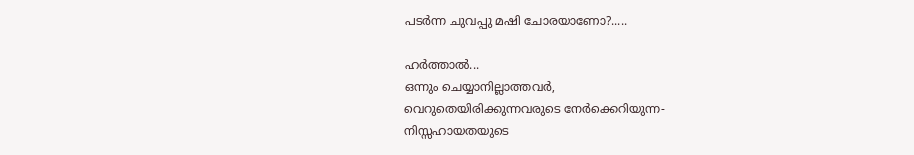പടര്‍ന്ന ചുവപ്പു മഷി ചോരയാണോ?.....

ഹര്‍ത്താല്‍...
ഒന്നും ചെയ്യാനില്ലാത്തവര്‍,
വെറുതെയിരിക്കുന്നവരുടെ നേര്‍ക്കെറിയുന്ന-
നിസ്സഹായതയുടെ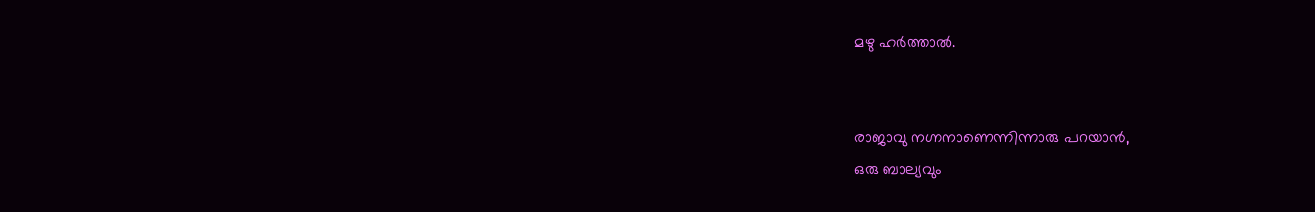മഴു ഹര്‍ത്താല്‍.


രാജാവു നഗ്നനാണെന്നിന്നാരു പറയാന്‍,
ഒരു ബാല്യവും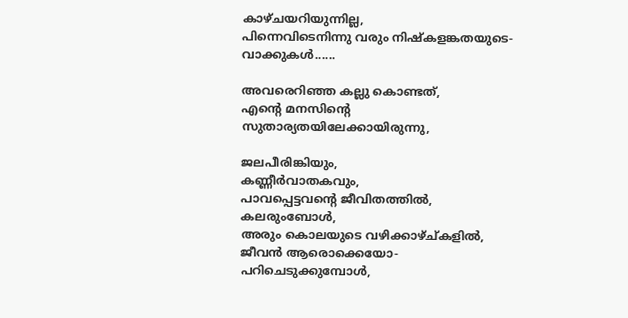കാഴ്ചയറിയുന്നില്ല,
പിന്നെവിടെനിന്നു വരും നിഷ്കളങ്കതയുടെ-
വാക്കുകള്‍......

അവരെറിഞ്ഞ കല്ലു കൊണ്ടത്,
എന്‍റെ മനസിന്‍റെ
സുതാര്യതയിലേക്കായിരുന്നു,

ജലപീരിങ്കിയും,
കണ്ണീര്‍വാതകവും,
പാവപ്പെട്ടവന്‍റെ ജീവിതത്തില്‍,
കലരുംബോള്‍,
അരും കൊലയുടെ വഴിക്കാഴ്ച്കളില്‍,
ജീവന്‍ ആരൊക്കെയോ-
പറിചെടുക്കുമ്പോള്‍,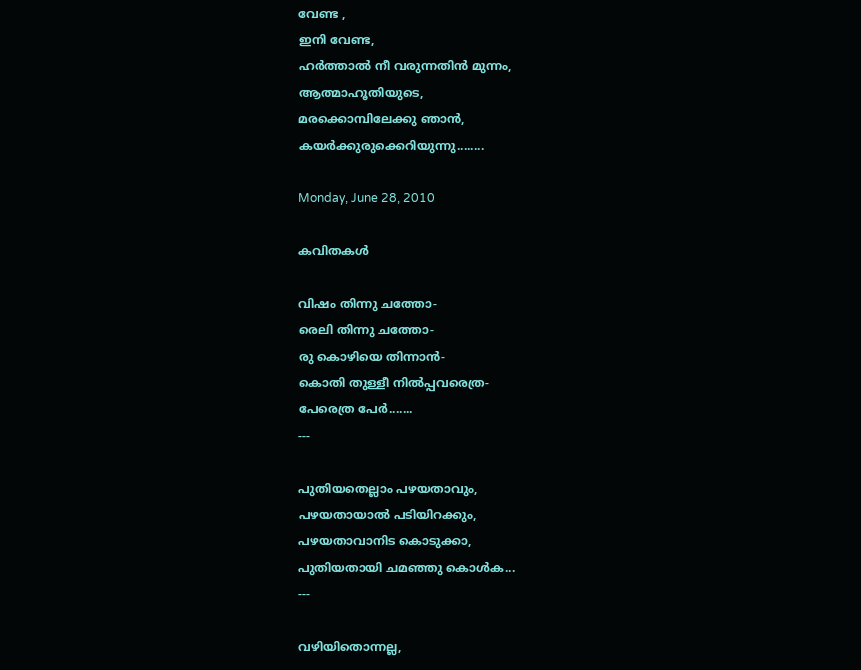വേണ്ട ,
ഇനി വേണ്ട,
ഹര്‍ത്താല്‍ നീ വരുന്നതിന്‍ മുന്നം,
ആത്മാഹൂതിയുടെ,
മരക്കൊമ്പിലേക്കു ഞാന്‍,
കയര്‍ക്കുരുക്കെറിയുന്നു........

Monday, June 28, 2010

കവിതകൾ

വിഷം തിന്നു ചത്തോ-
രെലി തിന്നു ചത്തോ-
രു കൊഴിയെ തിന്നാൻ-
കൊതി തുള്ളീ നിൽ‌പ്പവരെത്ര-
പേരെത്ര പേർ.......
---

പുതിയതെല്ലാം പഴയതാവും,
പഴയതായാൽ പടിയിറക്കും,
പഴയതാവാനിട കൊടുക്കാ,
പുതിയതായി ചമഞ്ഞു കൊൾക...
---

വഴിയിതൊന്നല്ല,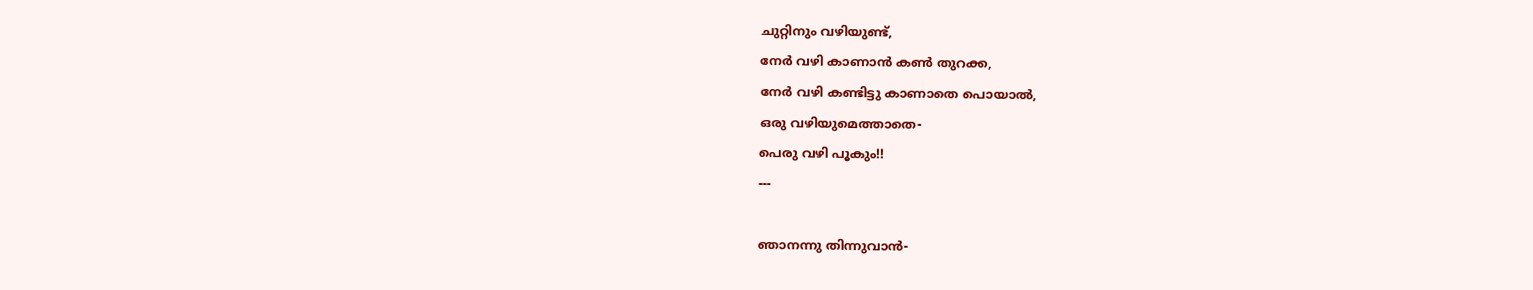ചുറ്റിനും വഴിയുണ്ട്,
നേർ വഴി കാണാൻ കൺ തുറക്ക,
നേർ വഴി കണ്ടിട്ടു കാണാതെ പൊയാൽ,
ഒരു വഴിയുമെത്താതെ-
പെരു വഴി പൂകും!!
---

ഞാനന്നു തിന്നുവാൻ-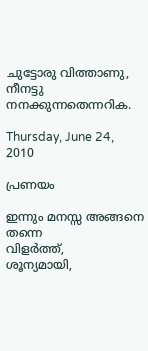ചുട്ടോരു വിത്താണു,
നീനട്ടു നനക്കുന്നതെന്നറിക.

Thursday, June 24, 2010

പ്രണയം

ഇന്നും മനസ്സ അങ്ങനെ തന്നെ
വിളർത്ത്,
ശൂന്യമായി,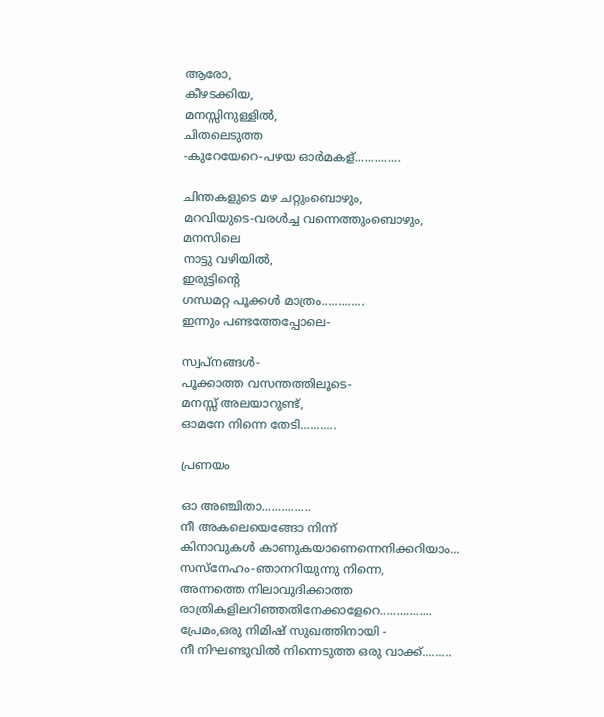ആരോ,
കീഴടക്കിയ,
മനസ്സിനുള്ളിൽ,
ചിതലെടുത്ത
-കുറേയേറെ-പഴയ ഓർമകള്..............

ചിന്തകളുടെ മഴ ചറ്റുംബൊഴും,
മറവിയുടെ-വരൾച്ച വന്നെത്തുംബൊഴും,
മനസിലെ
നാട്ടു വഴിയിൽ,
ഇരുട്ടിന്റെ
ഗന്ധമറ്റ പൂക്കൾ മാത്രം.............
ഇന്നും പണ്ടത്തേപ്പോലെ-

സ്വപ്നങ്ങൾ-
പൂക്കാത്ത വസന്തത്തിലൂടെ-
മനസ്സ് അലയാറുണ്ട്,
ഓമനേ നിന്നെ തേടി...........

പ്രണയം

ഓ അഞ്ചിതാ...............
നീ അകലെയെങ്ങോ നിന്ന്
കിനാവുകൾ കാണുകയാണെന്നെനിക്കറിയാം...
സസ്നേഹം-ഞാനറിയുന്നു നിന്നെ,
അന്നത്തെ നിലാവുദിക്കാത്ത രാത്രികളിലറിഞ്ഞതിനേക്കാളേറെ................
പ്രേമം,ഒരു നിമിഷ് സുഖത്തിനായി -
നീ നിഘണ്ടുവിൽ നിന്നെടുത്ത ഒരു വാക്ക്.........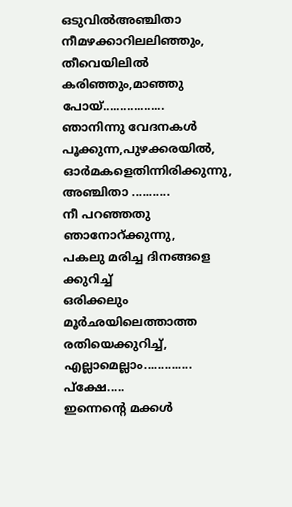ഒടുവിൽഅഞ്ചിതാ നീമഴക്കാറിലലിഞ്ഞും,
തീവെയിലിൽ കരിഞ്ഞും,മാഞ്ഞു പോയ്..................
ഞാനിന്നു വേദനകൾ പൂക്കുന്ന,പുഴക്കരയിൽ,
ഓർമകളെതിന്നിരിക്കുന്നു,
അഞ്ചിതാ ...........
നീ പറഞ്ഞതു ഞാനോറ്ക്കുന്നു,
പകലു മരിച്ച ദിനങ്ങളെ ക്കുറിച്ച്
ഒരിക്കലും മൂർഛയിലെത്താത്ത രതിയെക്കുറിച്ച്,
എല്ലാമെല്ലാം..............
പ്ക്ഷേ.....
ഇന്നെന്റെ മക്കൾ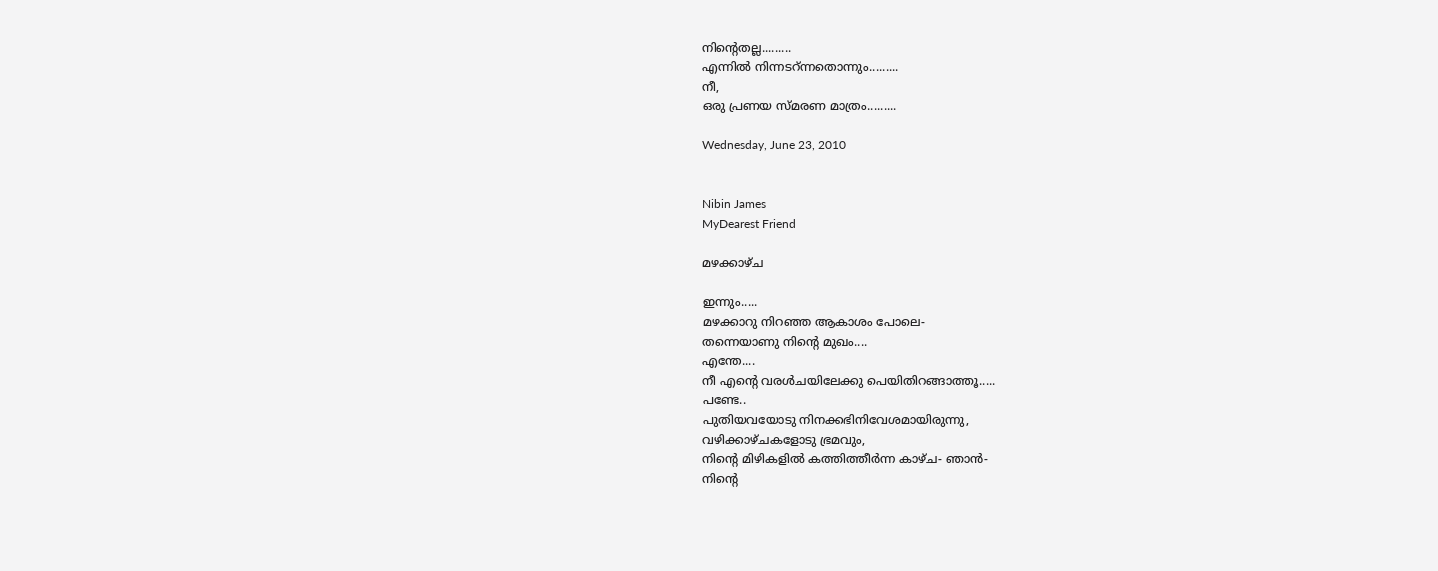നിന്റെതല്ല.........
എന്നിൽ നിന്നടറ്ന്നതൊന്നും.........
നീ,
ഒരു പ്രണയ സ്മരണ മാത്രം.........

Wednesday, June 23, 2010


Nibin James
MyDearest Friend

മഴക്കാഴ്ച

ഇന്നും.....
മഴക്കാറു നിറഞ്ഞ ആകാശം പോലെ-
തന്നെയാണു നിന്റെ മുഖം....
എന്തേ....
നീ എന്റെ വരൾചയിലേക്കു പെയിതിറങ്ങാത്തൂ.....
പണ്ടേ..
പുതിയവയോടു നിനക്കഭിനിവേശമായിരുന്നു,
വഴിക്കാഴ്ചകളോടു ഭ്രമവും,
നിന്റെ മിഴികളിൽ കത്തിത്തീർന്ന കാഴ്ച- ഞാൻ-
നിന്റെ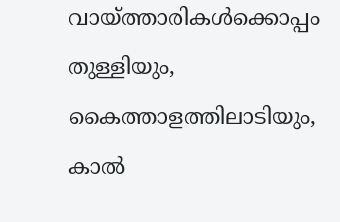വായ്ത്താരികൾക്കൊപ്പം തുള്ളിയും,
കൈത്താളത്തിലാടിയും,
കാൽ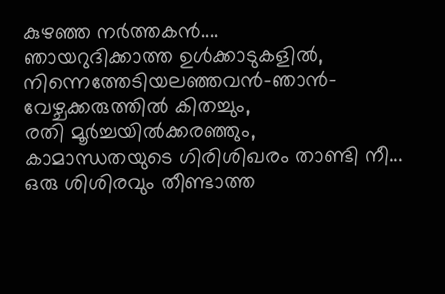കുഴഞ്ഞ നർത്തകൻ....
ഞായറുദിക്കാത്ത ഉൾക്കാടുകളിൽ,
നിന്നെത്തേടിയലഞ്ഞവൻ-ഞാൻ-
വേഴ്ചക്കരുത്തിൽ കിതച്ചും,
രതി മൂർച്ചയിൽക്കരഞ്ഞും,
കാമാന്ധതയുടെ ഗിരിശിഖരം താണ്ടി നീ...
ഒരു ശിശിരവും തീണ്ടാത്ത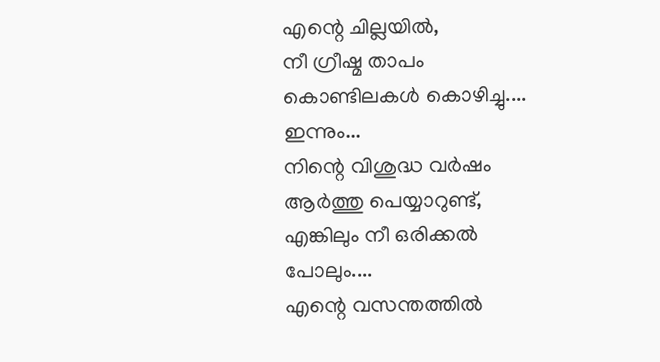എന്റെ ചില്ലയിൽ,
നീ ഗ്രീഷ്മ താപം കൊണ്ടിലകൾ കൊഴിച്ചു....
ഇന്നും...
നിന്റെ വിശുദ്ധ വർഷം ആർത്തു പെയ്യാറുണ്ട്,
എങ്കിലും നീ ഒരിക്കൽ പോലും....
എന്റെ വസന്തത്തിൽ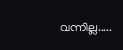വന്നില്ല.....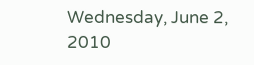Wednesday, June 2, 2010